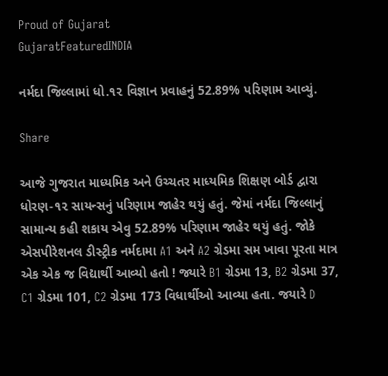Proud of Gujarat
GujaratFeaturedINDIA

નર્મદા જિલ્લામાં ધો.૧૨ વિજ્ઞાન પ્રવાહનું 52.89% પરિણામ આવ્યું.

Share

આજે ગુજરાત માધ્યમિક અને ઉચ્ચતર માધ્યમિક શિક્ષણ બોર્ડ દ્વારા ધોરણ-૧૨ સાયન્સનું પરિણામ જાહેર થયું હતું. જેમાં નર્મદા જિલ્લાનું સામાન્ય કહી શકાય એવુ 52.89% પરિણામ જાહેર થયું હતું. જોકે એસપીરેશનલ ડીસ્ટ્રીક નર્મદામા A1 અને A2 ગ્રેડમા સમ ખાવા પૂરતા માત્ર એક એક જ વિદ્યાર્થી આવ્યો હતો ! જ્યારે B1 ગ્રેડમા 13, B2 ગ્રેડમા 37, C1 ગ્રેડમા 101, C2 ગ્રેડમા 173 વિધાર્થીઓ આવ્યા હતા. જયારે D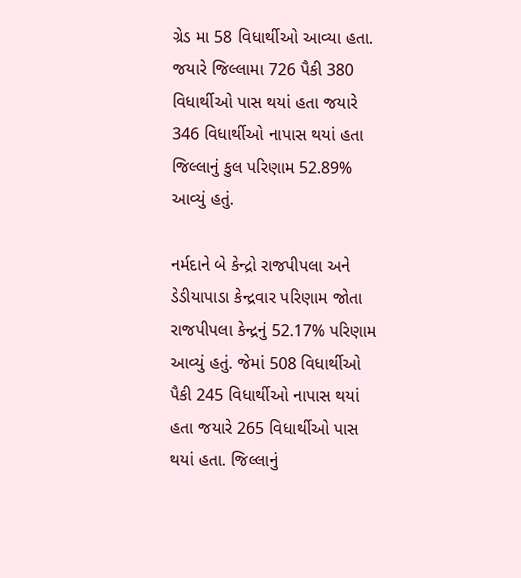ગ્રેડ મા 58 વિધાર્થીઓ આવ્યા હતા. જયારે જિલ્લામા 726 પૈકી 380 વિધાર્થીઓ પાસ થયાં હતા જયારે 346 વિધાર્થીઓ નાપાસ થયાં હતા જિલ્લાનું કુલ પરિણામ 52.89% આવ્યું હતું.

નર્મદાને બે કેન્દ્રો રાજપીપલા અને ડેડીયાપાડા કેન્દ્રવાર પરિણામ જોતા રાજપીપલા કેન્દ્રનું 52.17% પરિણામ આવ્યું હતું. જેમાં 508 વિધાર્થીઓ પૈકી 245 વિધાર્થીઓ નાપાસ થયાં હતા જયારે 265 વિધાર્થીઓ પાસ થયાં હતા. જિલ્લાનું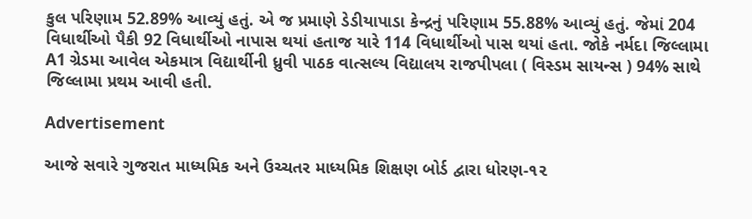કુલ પરિણામ 52.89% આવ્યું હતું. એ જ પ્રમાણે ડેડીયાપાડા કેન્દ્રનું પરિણામ 55.88% આવ્યું હતું. જેમાં 204 વિધાર્થીઓ પૈકી 92 વિધાર્થીઓ નાપાસ થયાં હતાજ યારે 114 વિધાર્થીઓ પાસ થયાં હતા. જોકે નર્મદા જિલ્લામા A1 ગ્રેડમા આવેલ એકમાત્ર વિદ્યાર્થીની ધ્રુવી પાઠક વાત્સલ્ય વિદ્યાલય રાજપીપલા ( વિસ્ડમ સાયન્સ ) 94% સાથે જિલ્લામા પ્રથમ આવી હતી.

Advertisement

આજે સવારે ગુજરાત માધ્યમિક અને ઉચ્ચતર માધ્યમિક શિક્ષણ બોર્ડ દ્વારા ધોરણ-૧૨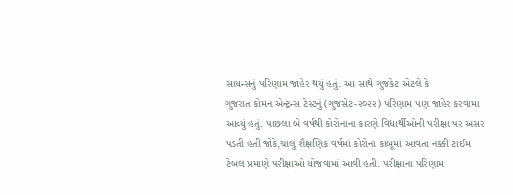સાયન્સનું પરિણામ જાહેર થયું હતું. આ સાથે ગુજકેટ એટલે કે
ગુજરાત કોમન એન્ટ્રન્સ ટેસ્ટનું (ગુજસેટ-૨૦૨૨) પરિણામ પણ જાહેર કરવામા આવ્યું હતું. પાછલા બે વર્ષથી કોરોનાના કારણે વિદ્યાર્થીઓની પરીક્ષા પર અસર પડતી હતી જોકે,ચાલુ શૈક્ષણિક વર્ષમાં કોરોના કાબૂમાં આવતા નક્કી ટાઈમ ટેબલ પ્રમાણે પરીક્ષાઓ યોજવામાં આવી હતી. પરીક્ષાના પરિણામ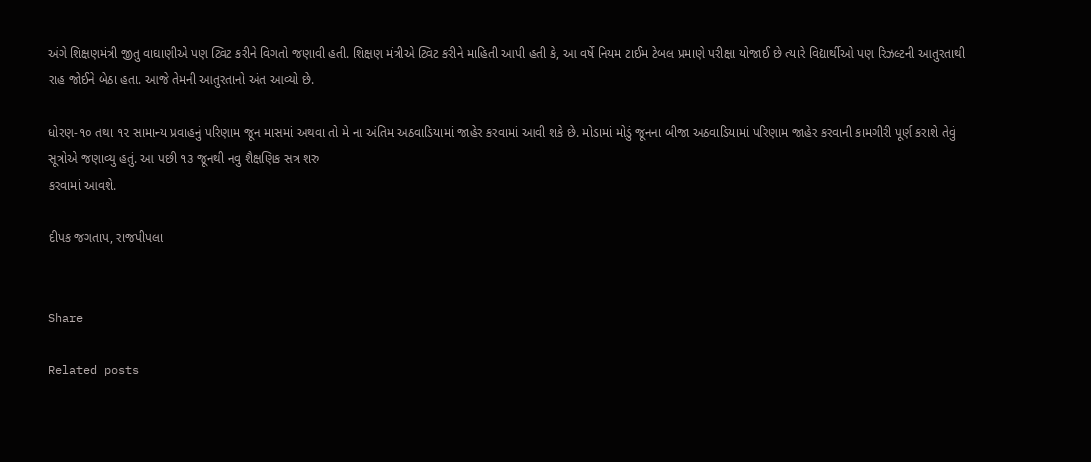અંગે શિક્ષણમંત્રી જીતુ વાઘાણીએ પણ ટ્વિટ કરીને વિગતો જણાવી હતી. શિક્ષણ મંત્રીએ ટ્વિટ કરીને માહિતી આપી હતી કે, આ વર્ષે નિયમ ટાઈમ ટેબલ પ્રમાણે પરીક્ષા યોજાઈ છે ત્યારે વિદ્યાર્થીઓ પણ રિઝલ્ટની આતુરતાથી રાહ જોઈને બેઠા હતા. આજે તેમની આતુરતાનો અંત આવ્યો છે.

ધોરણ-૧૦ તથા ૧૨ સામાન્ય પ્રવાહનું પરિણામ જૂન માસમાં અથવા તો મે ના અંતિમ અઠવાડિયામાં જાહેર કરવામાં આવી શકે છે. મોડામાં મોડું જૂનના બીજા અઠવાડિયામાં પરિણામ જાહેર કરવાની કામગીરી પૂર્ણ કરાશે તેવું સૂત્રોએ જણાવ્યુ હતું. આ પછી ૧૩ જૂનથી નવુ શૈક્ષણિક સત્ર શરુ
કરવામાં આવશે.

દીપક જગતાપ, રાજપીપલા


Share

Related posts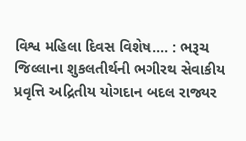વિશ્વ મહિલા દિવસ વિશેષ…. : ભરૂચ જિલ્લાના શુકલતીર્થની ભગીરથ સેવાકીય પ્રવૃત્તિ અદ્રિતીય યોગદાન બદલ રાજ્યર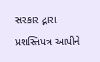સરકાર દ્નારા પ્રશસ્તિપત્ર આપીને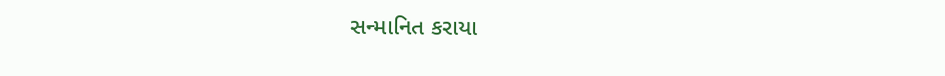સન્માનિત કરાયા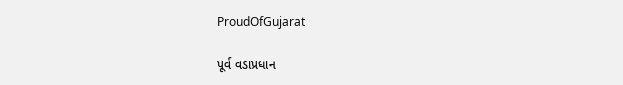ProudOfGujarat

પૂર્વ વડાપ્રધાન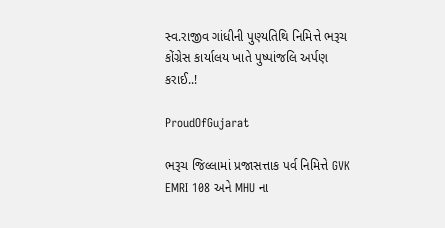સ્વ.રાજીવ ગાંધીની પુણ્યતિથિ નિમિત્તે ભરૂચ કોંગ્રેસ કાર્યાલય ખાતે પુષ્પાંજલિ અર્પણ કરાઈ..!

ProudOfGujarat

ભરૂચ જિલ્લામાં પ્રજાસત્તાક પર્વ નિમિત્તે GVK EMRI 108 અને MHU ના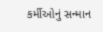કર્મીઓનું સન્માન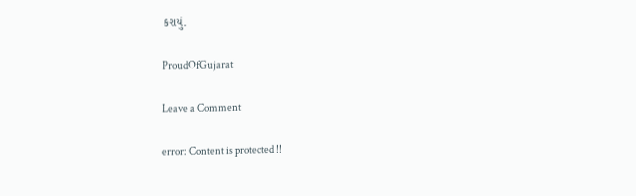કરાયું.

ProudOfGujarat

Leave a Comment

error: Content is protected !!